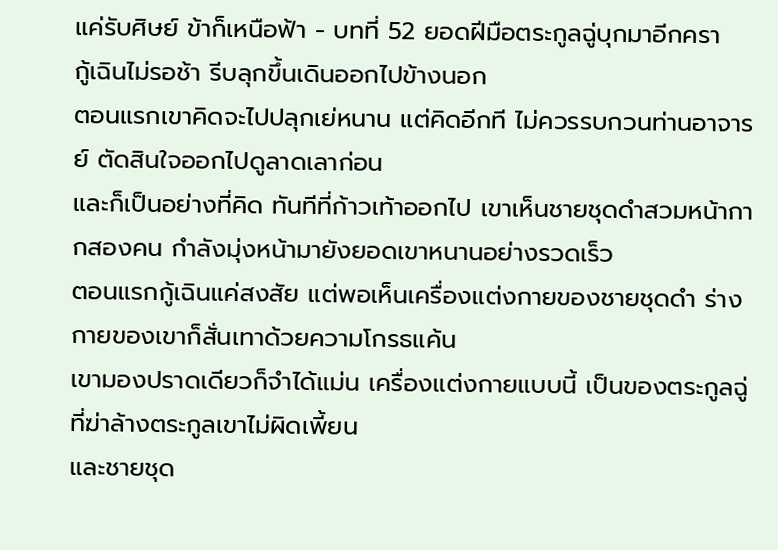แค่รับศิษย์ ข้าก็เหนือฟ้า - บทที่ 52 ยอดฝีมือตระกูลฉู่บุกมาอีกครา
กู้เฉินไม่รอช้า รีบลุกขึ้นเดินออกไปข้างนอก
ตอนแรกเขาคิดจะไปปลุกเย่หนาน แต่คิดอีกที ไม่ควรรบกวนท่านอาจารย์ ตัดสินใจออกไปดูลาดเลาก่อน
และก็เป็นอย่างที่คิด ทันทีที่ก้าวเท้าออกไป เขาเห็นชายชุดดำสวมหน้ากากสองคน กำลังมุ่งหน้ามายังยอดเขาหนานอย่างรวดเร็ว
ตอนแรกกู้เฉินแค่สงสัย แต่พอเห็นเครื่องแต่งกายของชายชุดดำ ร่างกายของเขาก็สั่นเทาด้วยความโกรธแค้น
เขามองปราดเดียวก็จำได้แม่น เครื่องแต่งกายแบบนี้ เป็นของตระกูลฉู่ที่ฆ่าล้างตระกูลเขาไม่ผิดเพี้ยน
และชายชุด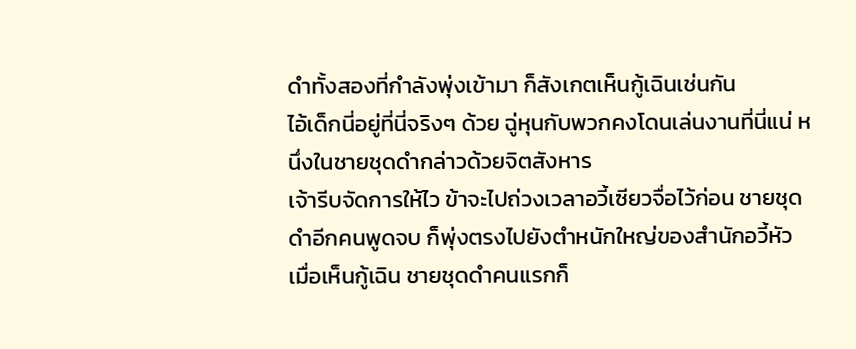ดำทั้งสองที่กำลังพุ่งเข้ามา ก็สังเกตเห็นกู้เฉินเช่นกัน
ไอ้เด็กนี่อยู่ที่นี่จริงๆ ด้วย ฉู่หุนกับพวกคงโดนเล่นงานที่นี่แน่ หนึ่งในชายชุดดำกล่าวด้วยจิตสังหาร
เจ้ารีบจัดการให้ไว ข้าจะไปถ่วงเวลาอวี้เซียวจื่อไว้ก่อน ชายชุดดำอีกคนพูดจบ ก็พุ่งตรงไปยังตำหนักใหญ่ของสำนักอวี้หัว
เมื่อเห็นกู้เฉิน ชายชุดดำคนแรกก็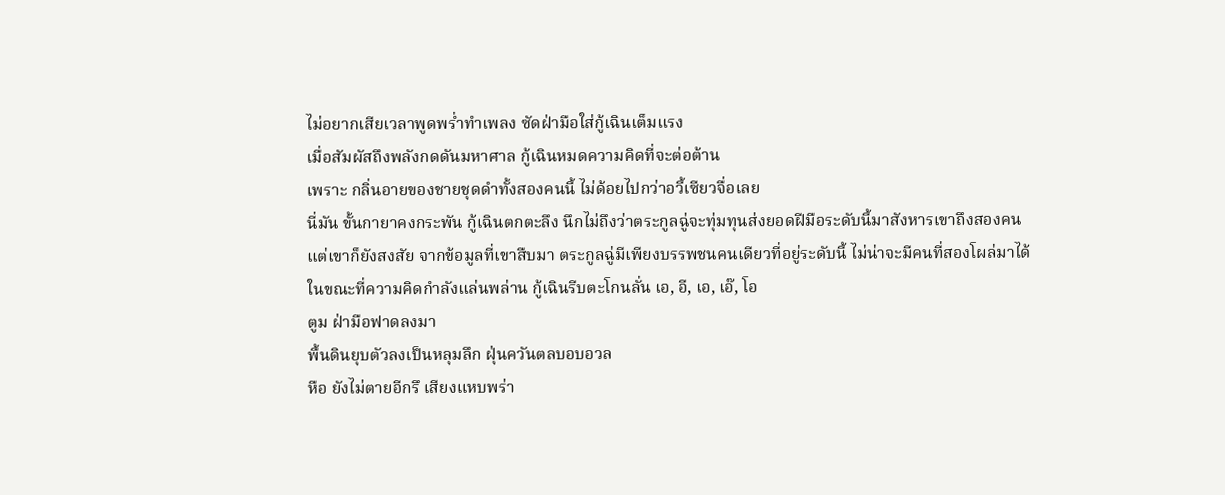ไม่อยากเสียเวลาพูดพร่ำทำเพลง ซัดฝ่ามือใส่กู้เฉินเต็มแรง
เมื่อสัมผัสถึงพลังกดดันมหาศาล กู้เฉินหมดความคิดที่จะต่อต้าน
เพราะ กลิ่นอายของชายชุดดำทั้งสองคนนี้ ไม่ด้อยไปกว่าอวี้เซียวจื่อเลย
นี่มัน ขั้นกายาคงกระพัน กู้เฉินตกตะลึง นึกไม่ถึงว่าตระกูลฉู่จะทุ่มทุนส่งยอดฝีมือระดับนี้มาสังหารเขาถึงสองคน
แต่เขาก็ยังสงสัย จากข้อมูลที่เขาสืบมา ตระกูลฉู่มีเพียงบรรพชนคนเดียวที่อยู่ระดับนี้ ไม่น่าจะมีคนที่สองโผล่มาได้
ในขณะที่ความคิดกำลังแล่นพล่าน กู้เฉินรีบตะโกนลั่น เอ, อี, เอ, เอ๊, โอ
ตูม ฝ่ามือฟาดลงมา
พื้นดินยุบตัวลงเป็นหลุมลึก ฝุ่นควันตลบอบอวล
หือ ยังไม่ตายอีกรึ เสียงแหบพร่า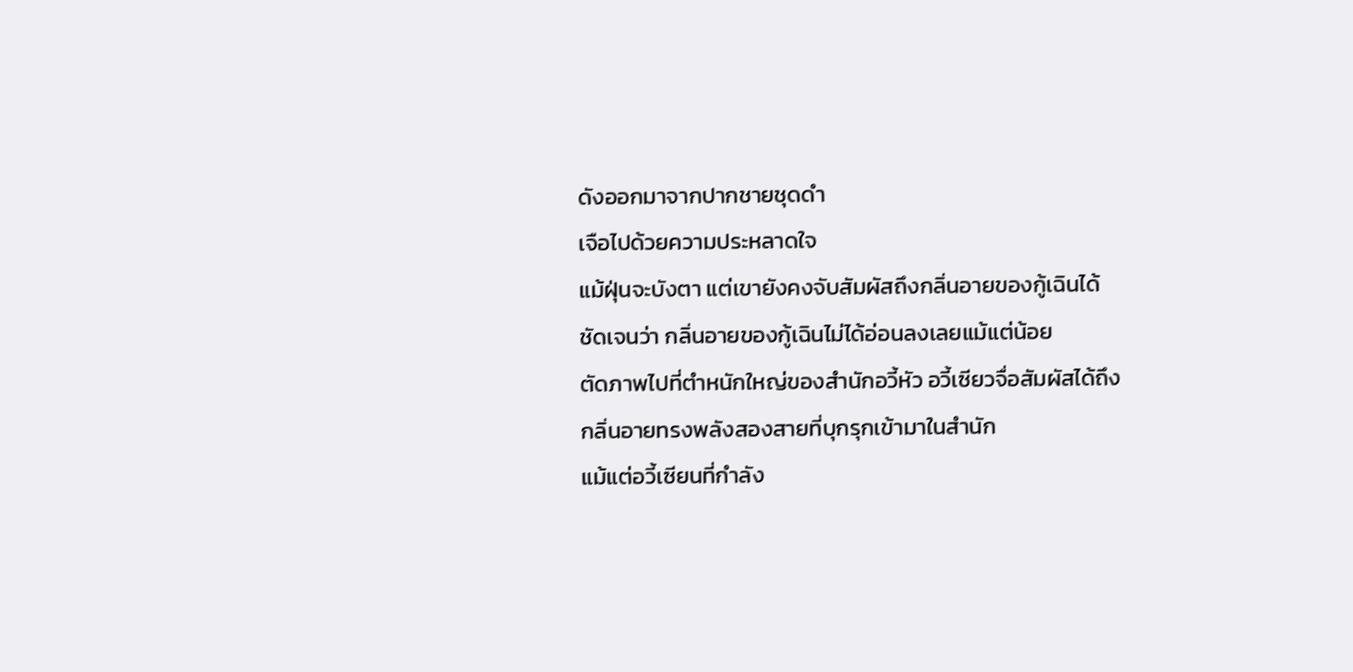ดังออกมาจากปากชายชุดดำ
เจือไปด้วยความประหลาดใจ
แม้ฝุ่นจะบังตา แต่เขายังคงจับสัมผัสถึงกลิ่นอายของกู้เฉินได้
ชัดเจนว่า กลิ่นอายของกู้เฉินไม่ได้อ่อนลงเลยแม้แต่น้อย
ตัดภาพไปที่ตำหนักใหญ่ของสำนักอวี้หัว อวี้เซียวจื่อสัมผัสได้ถึงกลิ่นอายทรงพลังสองสายที่บุกรุกเข้ามาในสำนัก
แม้แต่อวี้เซียนที่กำลัง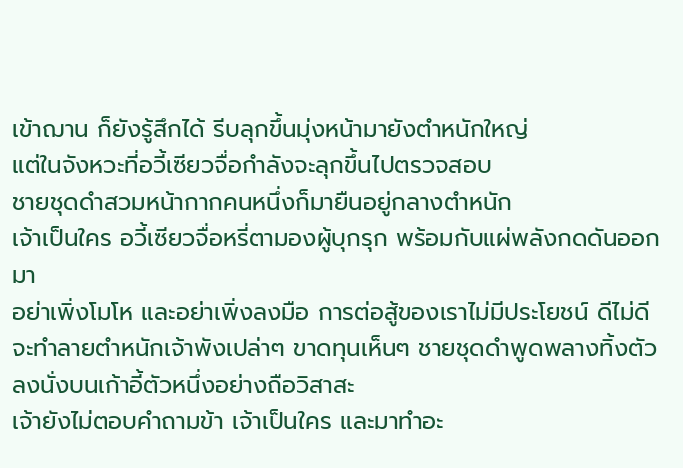เข้าฌาน ก็ยังรู้สึกได้ รีบลุกขึ้นมุ่งหน้ามายังตำหนักใหญ่
แต่ในจังหวะที่อวี้เซียวจื่อกำลังจะลุกขึ้นไปตรวจสอบ
ชายชุดดำสวมหน้ากากคนหนึ่งก็มายืนอยู่กลางตำหนัก
เจ้าเป็นใคร อวี้เซียวจื่อหรี่ตามองผู้บุกรุก พร้อมกับแผ่พลังกดดันออกมา
อย่าเพิ่งโมโห และอย่าเพิ่งลงมือ การต่อสู้ของเราไม่มีประโยชน์ ดีไม่ดีจะทำลายตำหนักเจ้าพังเปล่าๆ ขาดทุนเห็นๆ ชายชุดดำพูดพลางทิ้งตัวลงนั่งบนเก้าอี้ตัวหนึ่งอย่างถือวิสาสะ
เจ้ายังไม่ตอบคำถามข้า เจ้าเป็นใคร และมาทำอะ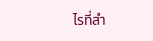ไรที่สำ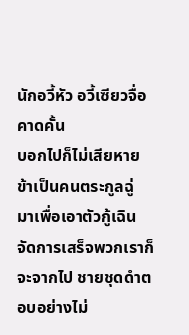นักอวี้หัว อวี้เซียวจื่อคาดคั้น
บอกไปก็ไม่เสียหาย ข้าเป็นคนตระกูลฉู่ มาเพื่อเอาตัวกู้เฉิน จัดการเสร็จพวกเราก็จะจากไป ชายชุดดำตอบอย่างไม่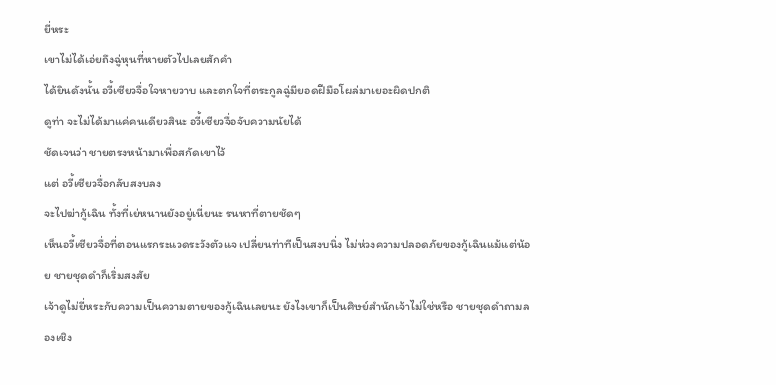ยี่หระ
เขาไม่ได้เอ่ยถึงฉู่หุนที่หายตัวไปเลยสักคำ
ได้ยินดังนั้น อวี้เซียวจื่อใจหายวาบ และตกใจที่ตระกูลฉู่มียอดฝีมือโผล่มาเยอะผิดปกติ
ดูท่า จะไม่ได้มาแค่คนเดียวสินะ อวี้เซียวจื่อจับความนัยได้
ชัดเจนว่า ชายตรงหน้ามาเพื่อสกัดเขาไว้
แต่ อวี้เซียวจื่อกลับสงบลง
จะไปฆ่ากู้เฉิน ทั้งที่เย่หนานยังอยู่เนี่ยนะ รนหาที่ตายชัดๆ
เห็นอวี้เซียวจื่อที่ตอนแรกระแวดระวังตัวแจ เปลี่ยนท่าทีเป็นสงบนิ่ง ไม่ห่วงความปลอดภัยของกู้เฉินแม้แต่น้อย ชายชุดดำก็เริ่มสงสัย
เจ้าดูไม่ยี่หระกับความเป็นความตายของกู้เฉินเลยนะ ยังไงเขาก็เป็นศิษย์สำนักเจ้าไม่ใช่หรือ ชายชุดดำถามลองเชิง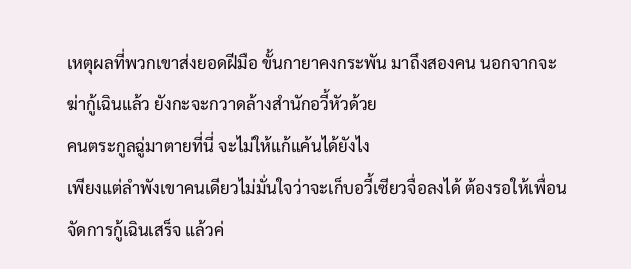เหตุผลที่พวกเขาส่งยอดฝีมือ ขั้นกายาคงกระพัน มาถึงสองคน นอกจากจะฆ่ากู้เฉินแล้ว ยังกะจะกวาดล้างสำนักอวี้หัวด้วย
คนตระกูลฉู่มาตายที่นี่ จะไม่ให้แก้แค้นได้ยังไง
เพียงแต่ลำพังเขาคนเดียวไม่มั่นใจว่าจะเก็บอวี้เซียวจื่อลงได้ ต้องรอให้เพื่อนจัดการกู้เฉินเสร็จ แล้วค่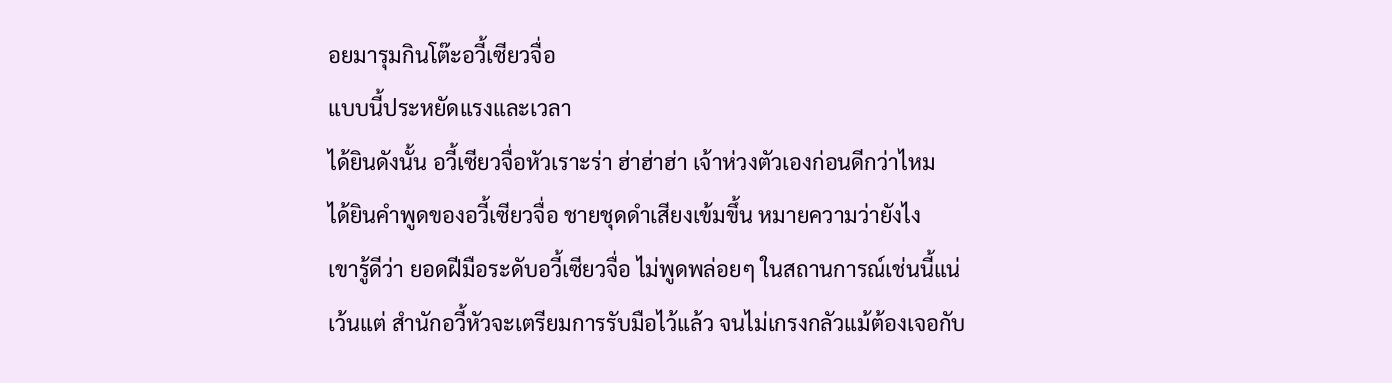อยมารุมกินโต๊ะอวี้เซียวจื่อ
แบบนี้ประหยัดแรงและเวลา
ได้ยินดังนั้น อวี้เซียวจื่อหัวเราะร่า ฮ่าฮ่าฮ่า เจ้าห่วงตัวเองก่อนดีกว่าไหม
ได้ยินคำพูดของอวี้เซียวจื่อ ชายชุดดำเสียงเข้มขึ้น หมายความว่ายังไง
เขารู้ดีว่า ยอดฝีมือระดับอวี้เซียวจื่อ ไม่พูดพล่อยๆ ในสถานการณ์เช่นนี้แน่
เว้นแต่ สำนักอวี้หัวจะเตรียมการรับมือไว้แล้ว จนไม่เกรงกลัวแม้ต้องเจอกับ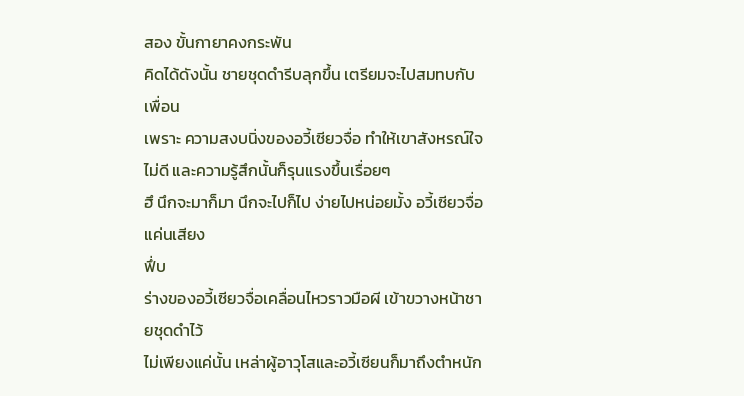สอง ขั้นกายาคงกระพัน
คิดได้ดังนั้น ชายชุดดำรีบลุกขึ้น เตรียมจะไปสมทบกับเพื่อน
เพราะ ความสงบนิ่งของอวี้เซียวจื่อ ทำให้เขาสังหรณ์ใจไม่ดี และความรู้สึกนั้นก็รุนแรงขึ้นเรื่อยๆ
ฮึ นึกจะมาก็มา นึกจะไปก็ไป ง่ายไปหน่อยมั้ง อวี้เซียวจื่อแค่นเสียง
ฟึ่บ
ร่างของอวี้เซียวจื่อเคลื่อนไหวราวมือผี เข้าขวางหน้าชายชุดดำไว้
ไม่เพียงแค่นั้น เหล่าผู้อาวุโสและอวี้เซียนก็มาถึงตำหนัก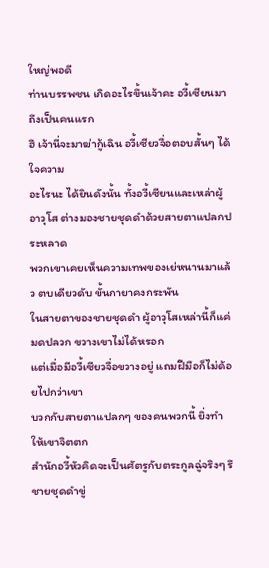ใหญ่พอดี
ท่านบรรพชน เกิดอะไรขึ้นเจ้าคะ อวี้เซียนมาถึงเป็นคนแรก
ฮึ เจ้านี่จะมาฆ่ากู้เฉิน อวี้เซียวจื่อตอบสั้นๆ ได้ใจความ
อะไรนะ ได้ยินดังนั้น ทั้งอวี้เซียนและเหล่าผู้อาวุโส ต่างมองชายชุดดำด้วยสายตาแปลกประหลาด
พวกเขาเคยเห็นความเทพของเย่หนานมาแล้ว ตบเดียวดับ ขั้นกายาคงกระพัน
ในสายตาของชายชุดดำ ผู้อาวุโสเหล่านี้ก็แค่มดปลวก ขวางเขาไม่ได้หรอก
แต่เมื่อมีอวี้เซียวจื่อขวางอยู่ แถมฝีมือก็ไม่ด้อยไปกว่าเขา
บวกกับสายตาแปลกๆ ของคนพวกนี้ ยิ่งทำให้เขาจิตตก
สำนักอวี้หัวคิดจะเป็นศัตรูกับตระกูลฉู่จริงๆ รึ ชายชุดดำขู่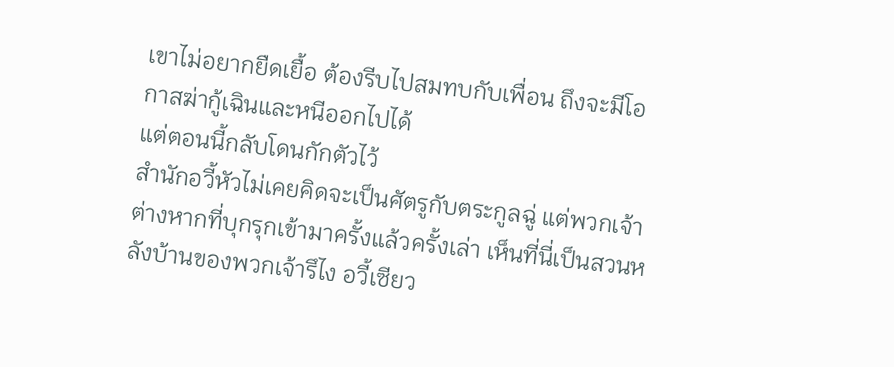เขาไม่อยากยืดเยื้อ ต้องรีบไปสมทบกับเพื่อน ถึงจะมีโอกาสฆ่ากู้เฉินและหนีออกไปได้
แต่ตอนนี้กลับโดนกักตัวไว้
สำนักอวี้หัวไม่เคยคิดจะเป็นศัตรูกับตระกูลฉู่ แต่พวกเจ้าต่างหากที่บุกรุกเข้ามาครั้งแล้วครั้งเล่า เห็นที่นี่เป็นสวนหลังบ้านของพวกเจ้ารึไง อวี้เซียว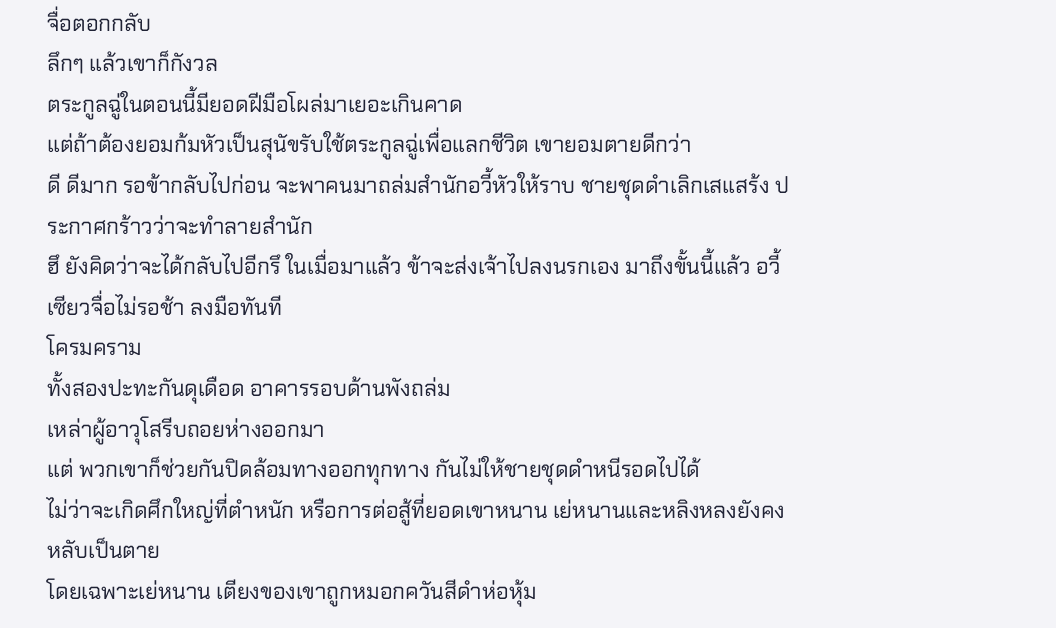จื่อตอกกลับ
ลึกๆ แล้วเขาก็กังวล
ตระกูลฉู่ในตอนนี้มียอดฝีมือโผล่มาเยอะเกินคาด
แต่ถ้าต้องยอมก้มหัวเป็นสุนัขรับใช้ตระกูลฉู่เพื่อแลกชีวิต เขายอมตายดีกว่า
ดี ดีมาก รอข้ากลับไปก่อน จะพาคนมาถล่มสำนักอวี้หัวให้ราบ ชายชุดดำเลิกเสแสร้ง ประกาศกร้าวว่าจะทำลายสำนัก
ฮึ ยังคิดว่าจะได้กลับไปอีกรึ ในเมื่อมาแล้ว ข้าจะส่งเจ้าไปลงนรกเอง มาถึงขั้นนี้แล้ว อวี้เซียวจื่อไม่รอช้า ลงมือทันที
โครมคราม
ทั้งสองปะทะกันดุเดือด อาคารรอบด้านพังถล่ม
เหล่าผู้อาวุโสรีบถอยห่างออกมา
แต่ พวกเขาก็ช่วยกันปิดล้อมทางออกทุกทาง กันไม่ให้ชายชุดดำหนีรอดไปได้
ไม่ว่าจะเกิดศึกใหญ่ที่ตำหนัก หรือการต่อสู้ที่ยอดเขาหนาน เย่หนานและหลิงหลงยังคงหลับเป็นตาย
โดยเฉพาะเย่หนาน เตียงของเขาถูกหมอกควันสีดำห่อหุ้ม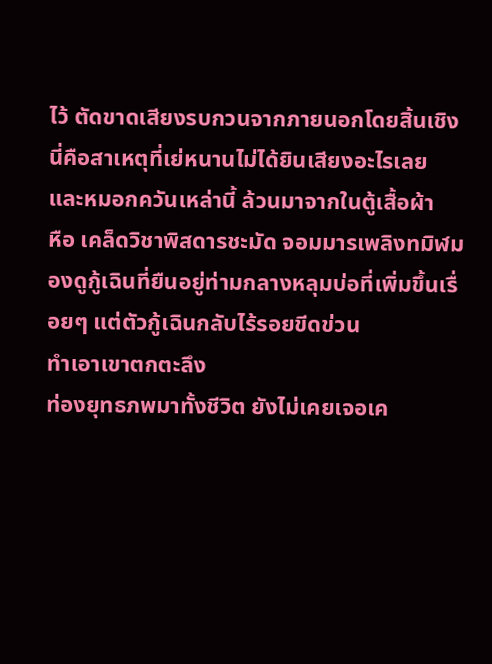ไว้ ตัดขาดเสียงรบกวนจากภายนอกโดยสิ้นเชิง
นี่คือสาเหตุที่เย่หนานไม่ได้ยินเสียงอะไรเลย
และหมอกควันเหล่านี้ ล้วนมาจากในตู้เสื้อผ้า
หือ เคล็ดวิชาพิสดารชะมัด จอมมารเพลิงทมิฬมองดูกู้เฉินที่ยืนอยู่ท่ามกลางหลุมบ่อที่เพิ่มขึ้นเรื่อยๆ แต่ตัวกู้เฉินกลับไร้รอยขีดข่วน
ทำเอาเขาตกตะลึง
ท่องยุทธภพมาทั้งชีวิต ยังไม่เคยเจอเค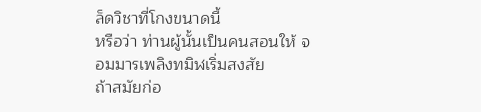ล็ดวิชาที่โกงขนาดนี้
หรือว่า ท่านผู้นั้นเป็นคนสอนให้ จอมมารเพลิงทมิฬเริ่มสงสัย
ถ้าสมัยก่อ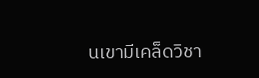นเขามีเคล็ดวิชา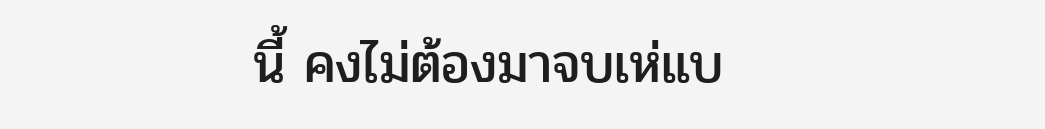นี้ คงไม่ต้องมาจบเห่แบ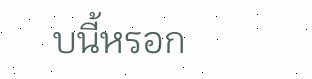บนี้หรอก